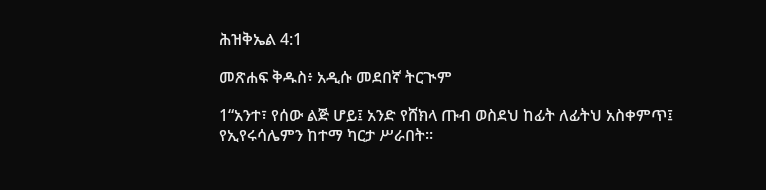ሕዝቅኤል 4:1

መጽሐፍ ቅዱስ፥ አዲሱ መደበኛ ትርጒም

1“አንተ፣ የሰው ልጅ ሆይ፤ አንድ የሸክላ ጡብ ወስደህ ከፊት ለፊትህ አስቀምጥ፤ የኢየሩሳሌምን ከተማ ካርታ ሥራበት።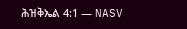ሕዝቅኤል 4:1 — NASV